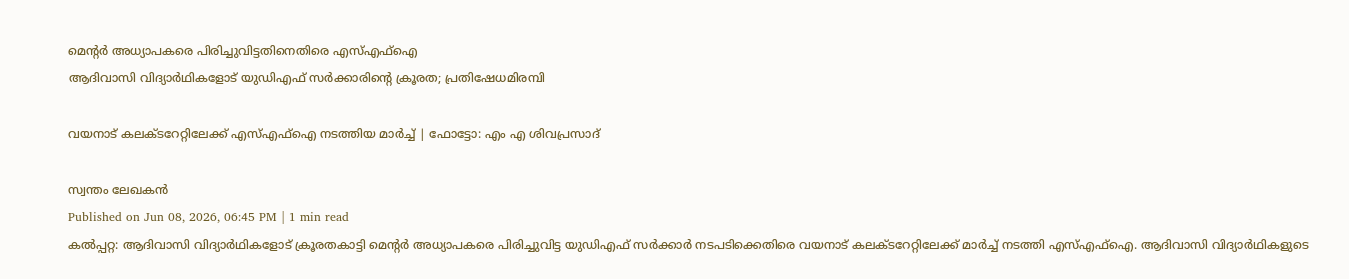മെന്റർ അധ്യാപകരെ പിരിച്ചുവിട്ടതിനെതിരെ എസ്എഫ്ഐ
ആദിവാസി വിദ്യാർഥികളോട് യുഡിഎഫ് സർക്കാരിന്റെ ക്രൂരത; പ്രതിഷേധമിരമ്പി

വയനാട് കലക്ടറേറ്റിലേക്ക് എസ്എഫ്ഐ നടത്തിയ മാർച്ച് | ഫോട്ടോ: എം എ ശിവപ്രസാദ്

സ്വന്തം ലേഖകൻ
Published on Jun 08, 2026, 06:45 PM | 1 min read
കൽപ്പറ്റ: ആദിവാസി വിദ്യാർഥികളോട് ക്രൂരതകാട്ടി മെന്റർ അധ്യാപകരെ പിരിച്ചുവിട്ട യുഡിഎഫ് സർക്കാർ നടപടിക്കെതിരെ വയനാട് കലക്ടറേറ്റിലേക്ക് മാർച്ച് നടത്തി എസ്എഫ്ഐ. ആദിവാസി വിദ്യാർഥികളുടെ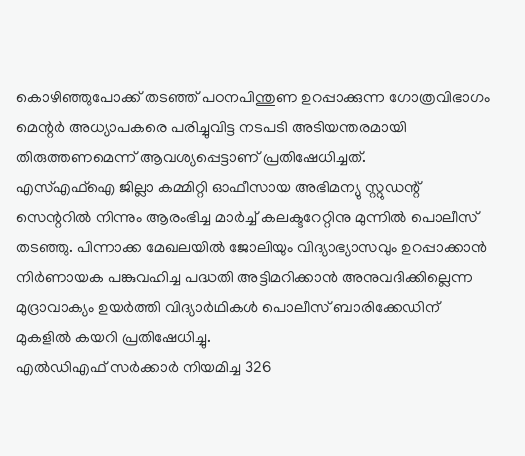കൊഴിഞ്ഞുപോക്ക് തടഞ്ഞ് പഠനപിന്തുണ ഉറപ്പാക്കുന്ന ഗോത്രവിഭാഗം മെന്റർ അധ്യാപകരെ പരിച്ചുവിട്ട നടപടി അടിയന്തരമായി തിരുത്തണമെന്ന് ആവശ്യപ്പെട്ടാണ് പ്രതിഷേധിച്ചത്.
എസ്എഫ്ഐ ജില്ലാ കമ്മിറ്റി ഓഫീസായ അഭിമന്യു സ്റ്റുഡന്റ് സെന്ററിൽ നിന്നും ആരംഭിച്ച മാർച്ച് കലക്ടറേറ്റിനു മുന്നിൽ പൊലീസ് തടഞ്ഞു. പിന്നാക്ക മേഖലയിൽ ജോലിയും വിദ്യാഭ്യാസവും ഉറപ്പാക്കാൻ നിർണായക പങ്കുവഹിച്ച പദ്ധതി അട്ടിമറിക്കാൻ അനുവദിക്കില്ലെന്ന മുദ്രാവാക്യം ഉയർത്തി വിദ്യാർഥികൾ പൊലീസ് ബാരിക്കേഡിന് മുകളിൽ കയറി പ്രതിഷേധിച്ചു.
എൽഡിഎഫ് സർക്കാർ നിയമിച്ച 326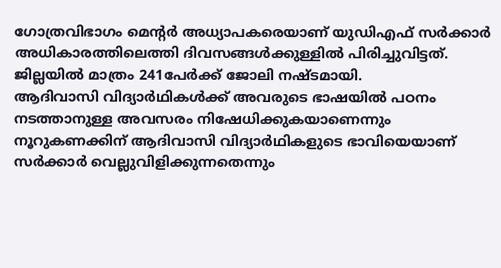ഗോത്രവിഭാഗം മെന്റർ അധ്യാപകരെയാണ് യുഡിഎഫ് സർക്കാർ അധികാരത്തിലെത്തി ദിവസങ്ങൾക്കുള്ളിൽ പിരിച്ചുവിട്ടത്. ജില്ലയിൽ മാത്രം 241പേർക്ക് ജോലി നഷ്ടമായി.
ആദിവാസി വിദ്യാർഥികൾക്ക് അവരുടെ ഭാഷയിൽ പഠനം നടത്താനുള്ള അവസരം നിഷേധിക്കുകയാണെന്നും നൂറുകണക്കിന് ആദിവാസി വിദ്യാർഥികളുടെ ഭാവിയെയാണ് സർക്കാർ വെല്ലുവിളിക്കുന്നതെന്നും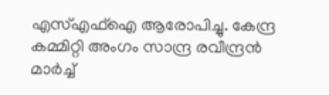എസ്എഫ്ഐ ആരോപിച്ചു. കേന്ദ്ര കമ്മിറ്റി അംഗം സാന്ദ്ര രവീന്ദ്രൻ മാർച്ച്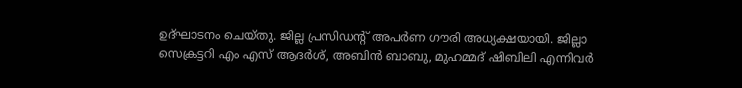ഉദ്ഘാടനം ചെയ്തു. ജില്ല പ്രസിഡന്റ് അപർണ ഗൗരി അധ്യക്ഷയായി. ജില്ലാ സെക്രട്ടറി എം എസ് ആദർശ്, അബിൻ ബാബു, മുഹമ്മദ് ഷിബിലി എന്നിവർ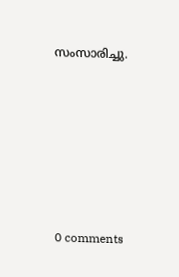സംസാരിച്ചു.









0 comments